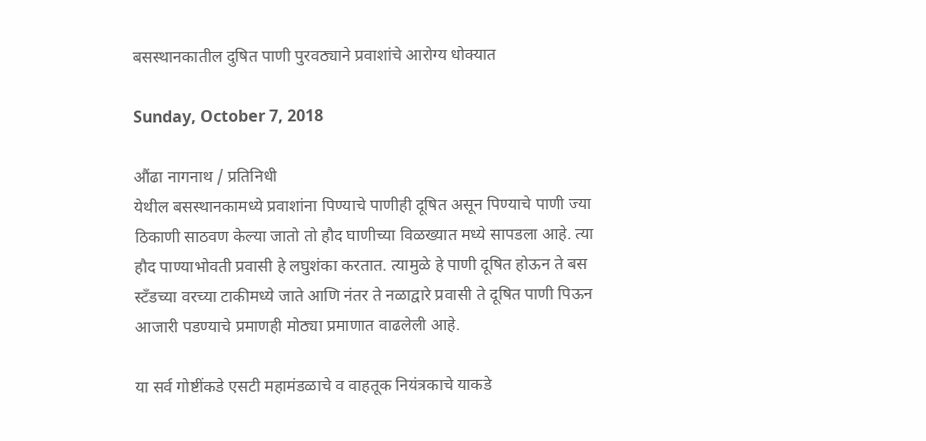बसस्थानकातील दुषित पाणी पुरवठ्याने प्रवाशांचे आरोग्य धोक्यात

Sunday, October 7, 2018

औंढा नागनाथ / प्रतिनिधी
येथील बसस्थानकामध्ये प्रवाशांना पिण्याचे पाणीही दूषित असून पिण्याचे पाणी ज्या ठिकाणी साठवण केल्या जातो तो हौद घाणीच्या विळख्यात मध्ये सापडला आहे. त्या हौद पाण्याभोवती प्रवासी हे लघुशंका करतात. त्यामुळे हे पाणी दूषित होऊन ते बस स्टॅंडच्या वरच्या टाकीमध्ये जाते आणि नंतर ते नळाद्वारे प्रवासी ते दूषित पाणी पिऊन आजारी पडण्याचे प्रमाणही मोठ्या प्रमाणात वाढलेली आहे.

या सर्व गोष्टींकडे एसटी महामंडळाचे व वाहतूक नियंत्रकाचे याकडे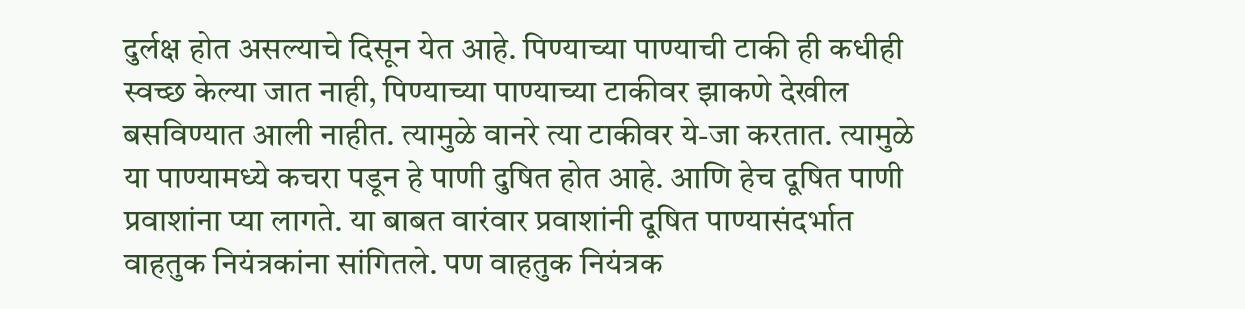दुर्लक्ष होत असल्याचे दिसून येत आहे. पिण्याच्या पाण्याची टाकी ही कधीही स्वच्छ केल्या जात नाही, पिण्याच्या पाण्याच्या टाकीवर झाकणे देखील बसविण्यात आली नाहीत. त्यामुळे वानरे त्या टाकीवर ये-जा करतात. त्यामुळे या पाण्यामध्ये कचरा पडून हे पाणी दुषित होत आहे. आणि हेच दूषित पाणी प्रवाशांना प्या लागते. या बाबत वारंवार प्रवाशांनी दूषित पाण्यासंदर्भात वाहतुक नियंत्रकांना सांगितले. पण वाहतुक नियंत्रक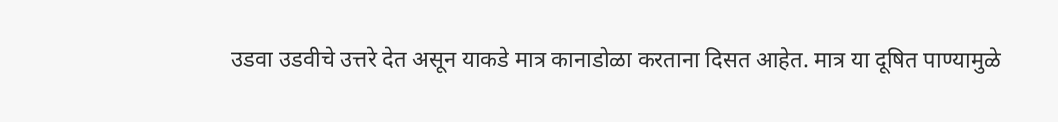उडवा उडवीचे उत्तरे देत असून याकडे मात्र कानाडोळा करताना दिसत आहेत. मात्र या दूषित पाण्यामुळे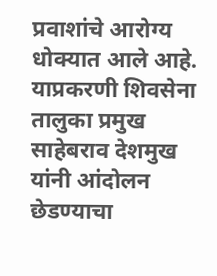प्रवाशांचे आरोग्य धोक्यात आले आहे. याप्रकरणी शिवसेना तालुका प्रमुख साहेबराव देशमुख यांनी आंदोलन छेडण्याचा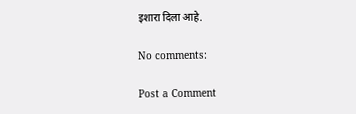इशारा दिला आहे.

No comments:

Post a Comment